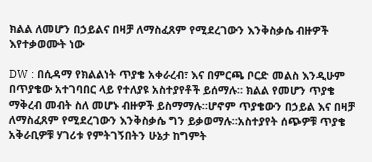ክልል ለመሆን በኃይልና በዛቻ ለማስፈጸም የሚደረገውን እንቅስቃሴ ብዙዎች እየተቃወሙት ነው

DW : በሲዳማ የክልልነት ጥያቄ አቀራረብ፣ እና በምርጫ ቦርድ መልስ እንዲሁም በጥያቄው አተገባበር ላይ የተለያዩ አስተያየቶች ይሰማሉ። ክልል የመሆን ጥያቄ ማቅረብ መብት ስለ መሆኑ ብዙዎች ይስማማሉ።ሆኖም ጥያቄውን በኃይል እና በዛቻ ለማስፈጸም የሚደረገውን እንቅስቃሴ ግን ይቃወማሉ።አስተያየት ሰጭዎቹ ጥያቄ አቅራቢዎቹ ሃገሪቱ የምትገኝበትን ሁኔታ ከግምት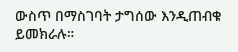ውስጥ በማስገባት ታግሰው እንዲጠብቁ ይመክራሉ።